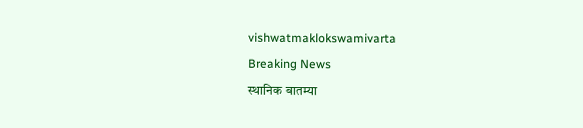vishwatmaklokswamivarta
Breaking News
स्थानिक बातम्या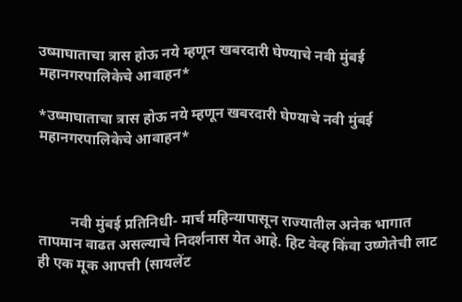उष्माघाताचा त्रास होऊ नये म्हणून खबरदारी घेण्याचे नवी मुंबई महानगरपालिकेचे आवाहन*

*उष्माघाताचा त्रास होऊ नये म्हणून खबरदारी घेण्याचे नवी मुंबई महानगरपालिकेचे आवाहन*



         नवी मुंबई प्रतिनिधी- मार्च महिन्यापासून राज्यातील अनेक भागात तापमान वाढत असल्याचे निदर्शनास येत आहे. हिट वेव्ह किंवा उष्णेतेची लाट ही एक मूक आपत्ती (सायलेंट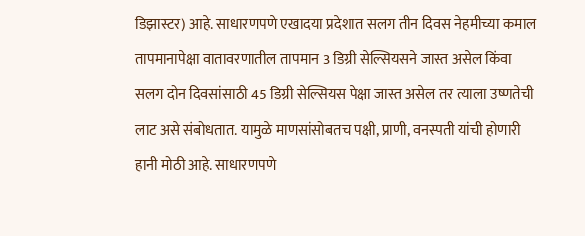डिझास्टर) आहे. साधारणपणे एखादया प्रदेशात सलग तीन दिवस नेहमीच्या कमाल तापमानापेक्षा वातावरणातील तापमान 3 डिग्री सेल्सियसने जास्त असेल किंवा सलग दोन दिवसांसाठी 45 डिग्री सेल्सियस पेक्षा जास्त असेल तर त्याला उष्णतेची लाट असे संबोधतात. यामुळे माणसांसोबतच पक्षी, प्राणी, वनस्पती यांची होणारी हानी मोठी आहे. साधारणपणे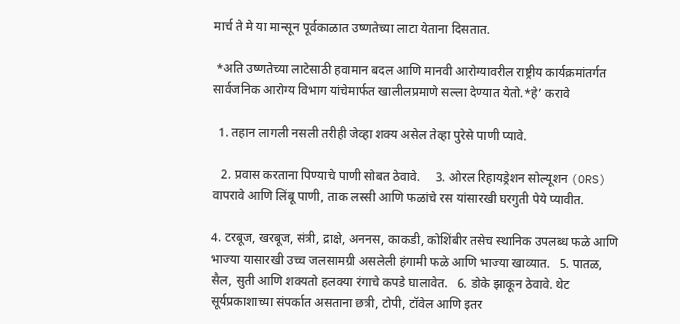मार्च ते मे या मान्सून पूर्वकाळात उष्णतेच्या लाटा येताना दिसतात.

 *अति उष्णतेच्या लाटेसाठी हवामान बदल आणि मानवी आरोग्यावरील राष्ट्रीय कार्यक्रमांतर्गत सार्वजनिक आरोग्य विभाग यांचेमार्फत खालीलप्रमाणे सल्ला देण्यात येतो.*हे’ करावे

  1. तहान लागली नसली तरीही जेव्हा शक्य असेल तेव्हा पुरेसे पाणी प्यावे.

   2. प्रवास करताना पिण्याचे पाणी सोबत ठेवावे.     3. ओरल रिहायड्रेशन सोल्यूशन (ORS) वापरावे आणि लिंबू पाणी, ताक लस्सी आणि फळांचे रस यांसारखी घरगुती पेये प्यावीत.

4. टरबूज, खरबूज, संत्री, द्राक्षे, अननस, काकडी, कोशिंबीर तसेच स्थानिक उपलब्ध फळे आणि भाज्या यासारखी उच्च जलसामग्री असलेली हंगामी फळे आणि भाज्या खाव्यात.   5. पातळ, सैल, सुती आणि शक्यतो हलक्या रंगाचे कपडे घालावेत.   6. डोके झाकून ठेवावे. थेट सूर्यप्रकाशाच्या संपर्कात असताना छत्री, टोपी, टॉवेल आणि इतर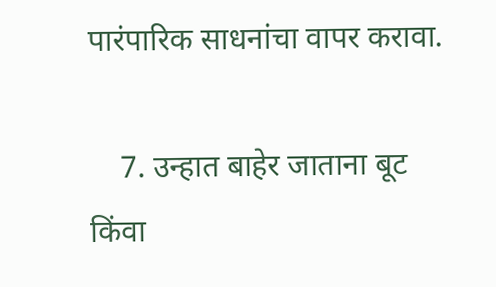पारंपारिक साधनांचा वापर करावा.

    7. उन्हात बाहेर जाताना बूट किंवा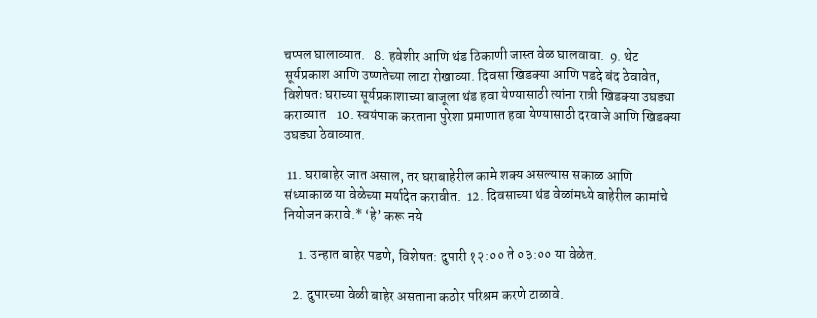चप्पल घालाव्यात.   8. हवेशीर आणि थंड ठिकाणी जास्त वेळ घालवावा.  9. थेट सूर्यप्रकाश आणि उष्णतेच्या लाटा रोखाव्या. दिवसा खिडक्या आणि पडदे बंद ठेवावेत, विशेषतः घराच्या सूर्यप्रकाशाच्या बाजूला थंड हवा येण्यासाठी त्यांना रात्री खिडक्या उघड्या कराव्यात    10. स्वयंपाक करताना पुरेशा प्रमाणात हवा येण्यासाठी दरवाजे आणि खिडक्या उघड्या ठेवाव्यात.

 11. घराबाहेर जात असाल, तर घराबाहेरील कामे शक्य असल्यास सकाळ आणि संध्याकाळ या वेळेच्या मर्यादेत करावीत.  12. दिवसाच्या थंड वेळांमध्ये बाहेरील कामांचे नियोजन करावे.* ‘हे’ करू नये

     1. उन्हात बाहेर पडणे, विशेषत: दुपारी १२:०० ते ०३:०० या वेळेत.

   2. दुपारच्या वेळी बाहेर असताना कठोर परिश्रम करणे टाळावे.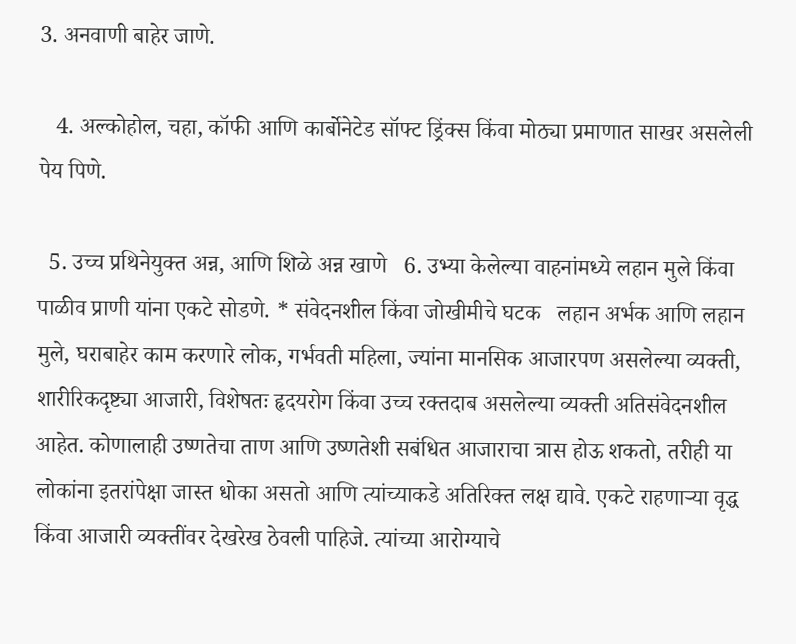3. अनवाणी बाहेर जाणे.

   4. अल्कोहोल, चहा, कॉफी आणि कार्बोनेटेड सॉफ्ट ड्रिंक्स किंवा मोठ्या प्रमाणात साखर असलेली पेय पिणे.

  5. उच्च प्रथिनेयुक्त अन्न, आणि शिळे अन्न खाणे   6. उभ्या केलेल्या वाहनांमध्ये लहान मुले किंवा पाळीव प्राणी यांना एकटे सोडणे. * संवेदनशील किंवा जोखीमीचे घटक   लहान अर्भक आणि लहान मुले, घराबाहेर काम करणारे लोक, गर्भवती महिला, ज्यांना मानसिक आजारपण असलेल्या व्यक्ती, शारीरिकदृष्ट्या आजारी, विशेषतः हृदयरोग किंवा उच्च रक्तदाब असलेल्या व्यक्ती अतिसंवेदनशील आहेत. कोणालाही उष्णतेचा ताण आणि उष्णतेशी सबंधित आजाराचा त्रास होऊ शकतो, तरीही या लोकांना इतरांपेक्षा जास्त धोका असतो आणि त्यांच्याकडे अतिरिक्त लक्ष द्यावे. एकटे राहणाऱ्या वृद्ध किंवा आजारी व्यक्तींवर देखरेख ठेवली पाहिजे. त्यांच्या आरोग्याचे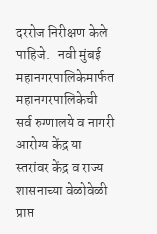दररोज निरीक्षण केले पाहिजे.   नवी मुंबई महानगरपालिकेमार्फत महानगरपालिकेची सर्व रुग्णालये व नागरी आरोग्य केंद्र या स्तरांवर केंद्र व राज्य शासनाच्या वेळोवेळी प्राप्त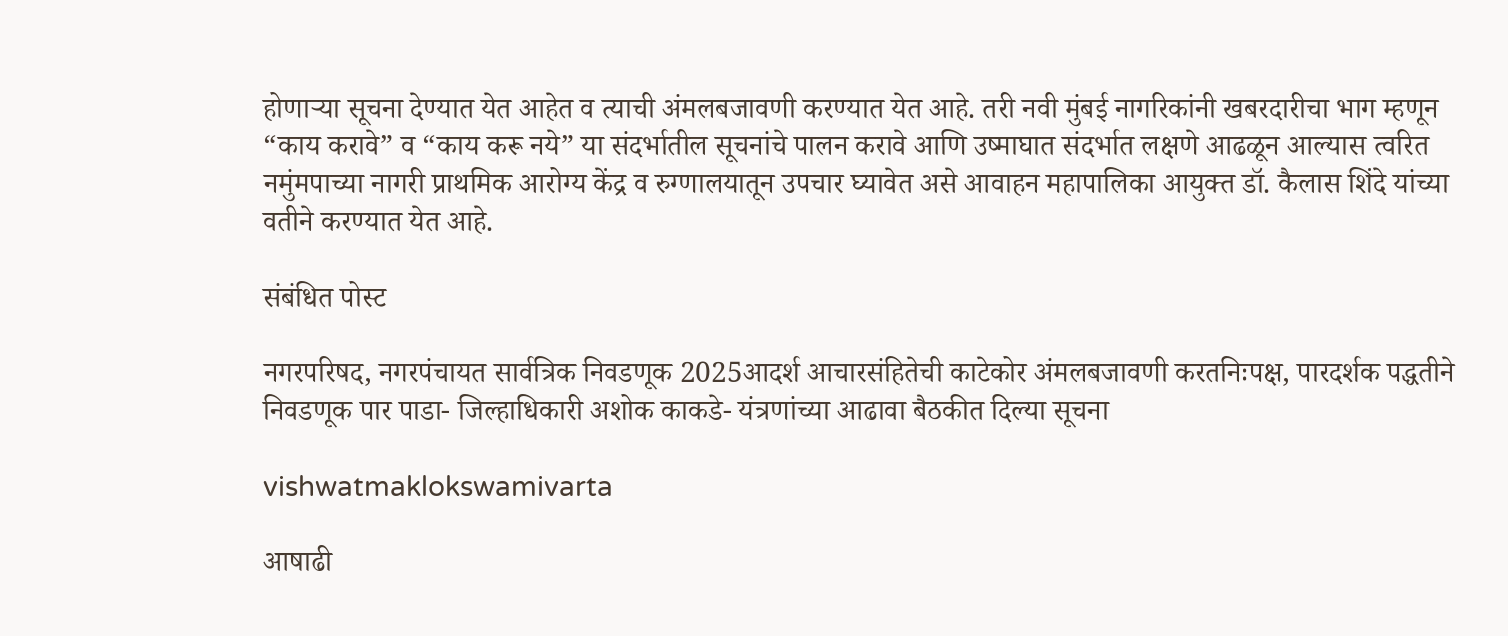होणाऱ्या सूचना देण्यात येत आहेत व त्याची अंमलबजावणी करण्यात येत आहे. तरी नवी मुंबई नागरिकांनी खबरदारीचा भाग म्हणून “काय करावे” व “काय करू नये” या संदर्भातील सूचनांचे पालन करावे आणि उष्माघात संदर्भात लक्षणे आढळून आल्यास त्वरित नमुंमपाच्या नागरी प्राथमिक आरोग्य केंद्र व रुग्णालयातून उपचार घ्यावेत असे आवाहन महापालिका आयुक्त डॉ. कैलास शिंदे यांच्या वतीने करण्यात येत आहे.

संबंधित पोस्ट

नगरपरिषद, नगरपंचायत सार्वत्रिक निवडणूक 2025आदर्श आचारसंहितेची काटेकोर अंमलबजावणी करतनिःपक्ष, पारदर्शक पद्धतीने निवडणूक पार पाडा- जिल्हाधिकारी अशोक काकडे- यंत्रणांच्या आढावा बैठकीत दिल्या सूचना

vishwatmaklokswamivarta

आषाढी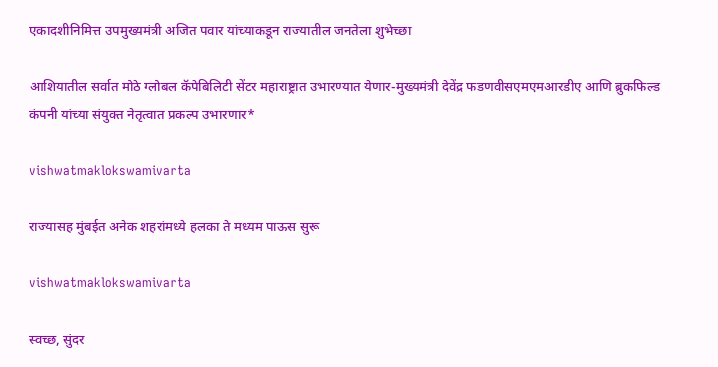एकादशीनिमित्त उपमुख्यमंत्री अजित पवार यांच्याकडून राज्यातील जनतेला शुभेच्छा

आशियातील सर्वात मोठे ग्लोबल कॅपेबिलिटी सेंटर महाराष्ट्रात उभारण्यात येणार-मुख्यमंत्री देवेंद्र फडणवीसएमएमआरडीए आणि ब्रुकफिल्ड कंपनी यांच्या संयुक्त नेतृत्वात प्रकल्प उभारणार*

vishwatmaklokswamivarta

राज्यासह मुंबईत अनेक शहरांमध्ये हलका ते मध्यम पाऊस सुरू

vishwatmaklokswamivarta

स्वच्छ, सुंदर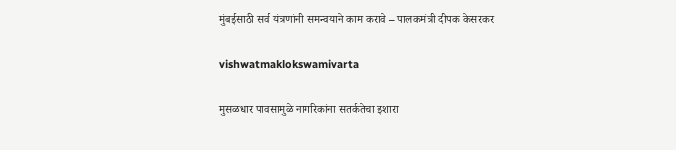मुंबईसाठी सर्व यंत्रणांनी समन्वयाने काम करावे – पालकमंत्री दीपक केसरकर

vishwatmaklokswamivarta

मुसळधार पावसामुळे नागरिकांना सतर्कतेचा इशारा